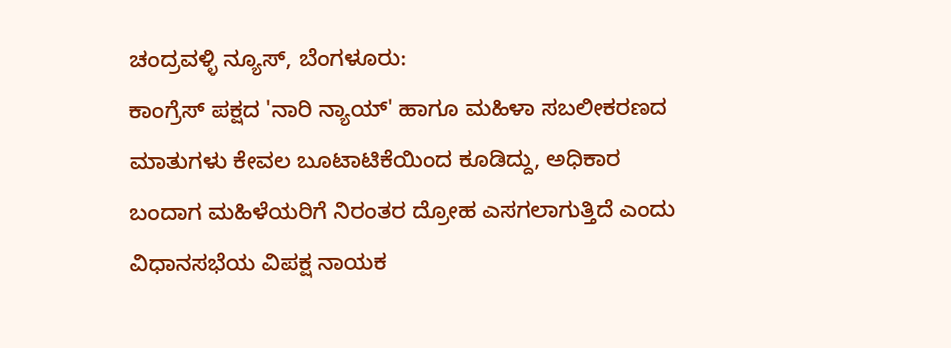ಚಂದ್ರವಳ್ಳಿ ನ್ಯೂಸ್, ಬೆಂಗಳೂರು:
ಕಾಂಗ್ರೆಸ್ ಪಕ್ಷದ 'ನಾರಿ ನ್ಯಾಯ್' ಹಾಗೂ ಮಹಿಳಾ ಸಬಲೀಕರಣದ ಮಾತುಗಳು ಕೇವಲ ಬೂಟಾಟಿಕೆಯಿಂದ ಕೂಡಿದ್ದು, ಅಧಿಕಾರ ಬಂದಾಗ ಮಹಿಳೆಯರಿಗೆ ನಿರಂತರ ದ್ರೋಹ ಎಸಗಲಾಗುತ್ತಿದೆ ಎಂದು ವಿಧಾನಸಭೆಯ ವಿಪಕ್ಷ ನಾಯಕ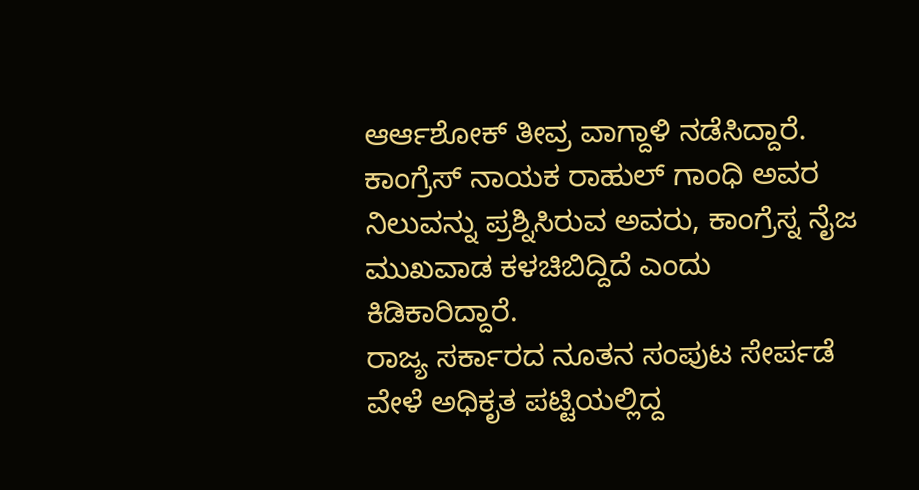ಆರ್ಆಶೋಕ್ ತೀವ್ರ ವಾಗ್ದಾಳಿ ನಡೆಸಿದ್ದಾರೆ. ಕಾಂಗ್ರೆಸ್ ನಾಯಕ ರಾಹುಲ್ ಗಾಂಧಿ ಅವರ ನಿಲುವನ್ನು ಪ್ರಶ್ನಿಸಿರುವ ಅವರು, ಕಾಂಗ್ರೆಸ್ನ ನೈಜ ಮುಖವಾಡ ಕಳಚಿಬಿದ್ದಿದೆ ಎಂದು ಕಿಡಿಕಾರಿದ್ದಾರೆ.
ರಾಜ್ಯ ಸರ್ಕಾರದ ನೂತನ ಸಂಪುಟ ಸೇರ್ಪಡೆ ವೇಳೆ ಅಧಿಕೃತ ಪಟ್ಟಿಯಲ್ಲಿದ್ದ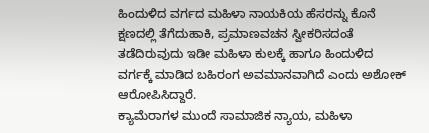ಹಿಂದುಳಿದ ವರ್ಗದ ಮಹಿಳಾ ನಾಯಕಿಯ ಹೆಸರನ್ನು ಕೊನೆ ಕ್ಷಣದಲ್ಲಿ ತೆಗೆದುಹಾಕಿ, ಪ್ರಮಾಣವಚನ ಸ್ವೀಕರಿಸದಂತೆ ತಡೆದಿರುವುದು ಇಡೀ ಮಹಿಳಾ ಕುಲಕ್ಕೆ ಹಾಗೂ ಹಿಂದುಳಿದ ವರ್ಗಕ್ಕೆ ಮಾಡಿದ ಬಹಿರಂಗ ಅವಮಾನವಾಗಿದೆ ಎಂದು ಅಶೋಕ್ ಆರೋಪಿಸಿದ್ದಾರೆ.
ಕ್ಯಾಮೆರಾಗಳ ಮುಂದೆ ಸಾಮಾಜಿಕ ನ್ಯಾಯ, ಮಹಿಳಾ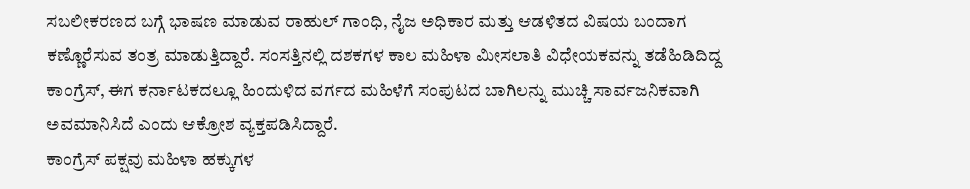ಸಬಲೀಕರಣದ ಬಗ್ಗೆ ಭಾಷಣ ಮಾಡುವ ರಾಹುಲ್ ಗಾಂಧಿ, ನೈಜ ಅಧಿಕಾರ ಮತ್ತು ಆಡಳಿತದ ವಿಷಯ ಬಂದಾಗ ಕಣ್ಣೊರೆಸುವ ತಂತ್ರ ಮಾಡುತ್ತಿದ್ದಾರೆ. ಸಂಸತ್ತಿನಲ್ಲಿ ದಶಕಗಳ ಕಾಲ ಮಹಿಳಾ ಮೀಸಲಾತಿ ವಿಧೇಯಕವನ್ನು ತಡೆಹಿಡಿದಿದ್ದ ಕಾಂಗ್ರೆಸ್, ಈಗ ಕರ್ನಾಟಕದಲ್ಲೂ ಹಿಂದುಳಿದ ವರ್ಗದ ಮಹಿಳೆಗೆ ಸಂಪುಟದ ಬಾಗಿಲನ್ನು ಮುಚ್ಚಿ ಸಾರ್ವಜನಿಕವಾಗಿ ಅವಮಾನಿಸಿದೆ ಎಂದು ಆಕ್ರೋಶ ವ್ಯಕ್ತಪಡಿಸಿದ್ದಾರೆ.
ಕಾಂಗ್ರೆಸ್ ಪಕ್ಷವು ಮಹಿಳಾ ಹಕ್ಕುಗಳ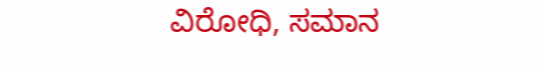ವಿರೋಧಿ, ಸಮಾನ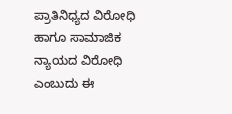ಪ್ರಾತಿನಿಧ್ಯದ ವಿರೋಧಿ ಹಾಗೂ ಸಾಮಾಜಿಕ ನ್ಯಾಯದ ವಿರೋಧಿ ಎಂಬುದು ಈ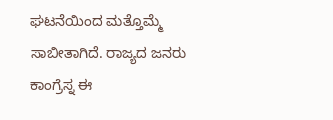ಘಟನೆಯಿಂದ ಮತ್ತೊಮ್ಮೆ ಸಾಬೀತಾಗಿದೆ. ರಾಜ್ಯದ ಜನರು ಕಾಂಗ್ರೆಸ್ನ ಈ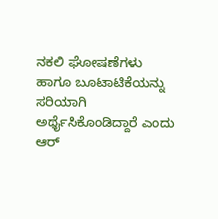ನಕಲಿ ಘೋಷಣೆಗಳು ಹಾಗೂ ಬೂಟಾಟಿಕೆಯನ್ನು ಸರಿಯಾಗಿ ಅರ್ಥೈಸಿಕೊಂಡಿದ್ದಾರೆ ಎಂದು ಆರ್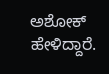ಅಶೋಕ್ ಹೇಳಿದ್ದಾರೆ.